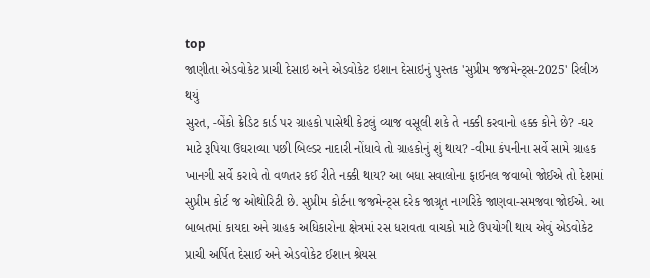top
જાણીતા એડવોકેટ પ્રાચી દેસાઇ અને એડવોકેટ ઇશાન દેસાઇનું પુસ્તક 'સુપ્રીમ જજમેન્ટ્સ-2025' રિલીઝ થયું
સુરત, -બેંકો ક્રેડિટ કાર્ડ પર ગ્રાહકો પાસેથી કેટલું વ્યાજ વસૂલી શકે તે નક્કી કરવાનો હક્ક કોને છે? -ઘર માટે રૂપિયા ઉઘરાવ્યા પછી બિલ્ડર નાદારી નોંધાવે તો ગ્રાહકોનું શું થાય? -વીમા કંપનીના સર્વે સામે ગ્રાહક ખાનગી સર્વે કરાવે તો વળતર કઈ રીતે નક્કી થાય? આ બધા સવાલોના ફાઈનલ જવાબો જોઈએ તો દેશમાં સુપ્રીમ કોર્ટ જ ઓથોરિટી છે. સુપ્રીમ કોર્ટના જજમેન્ટ્સ દરેક જાગ્રૃત નાગરિકે જાણવા-સમજવા જોઈએ. આ બાબતમાં કાયદા અને ગ્રાહક અધિકારોના ક્ષેત્રમાં રસ ધરાવતા વાચકો માટે ઉપયોગી થાય એવું એડવોકેટ પ્રાચી અર્પિત દેસાઈ અને એડવોકેટ ઈશાન શ્રેયસ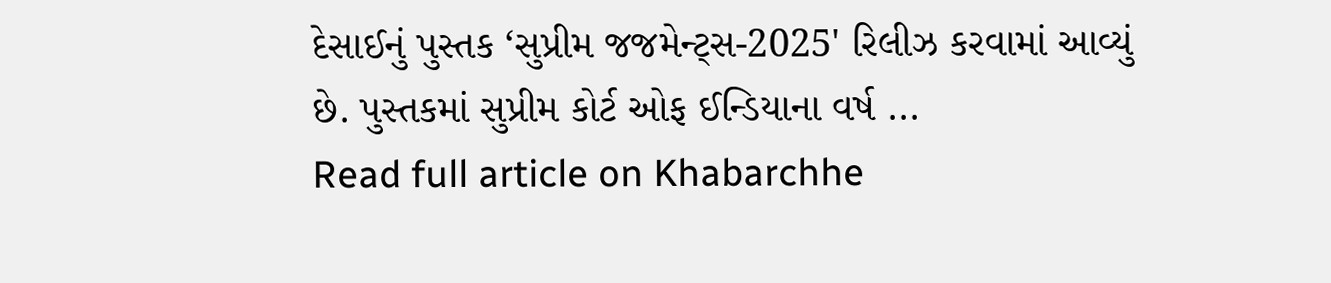દેસાઈનું પુસ્તક ‘સુપ્રીમ જજમેન્ટ્સ-2025' રિલીઝ કરવામાં આવ્યું છે. પુસ્તકમાં સુપ્રીમ કોર્ટ ઓફ ઈન્ડિયાના વર્ષ ...
Read full article on Khabarchhe